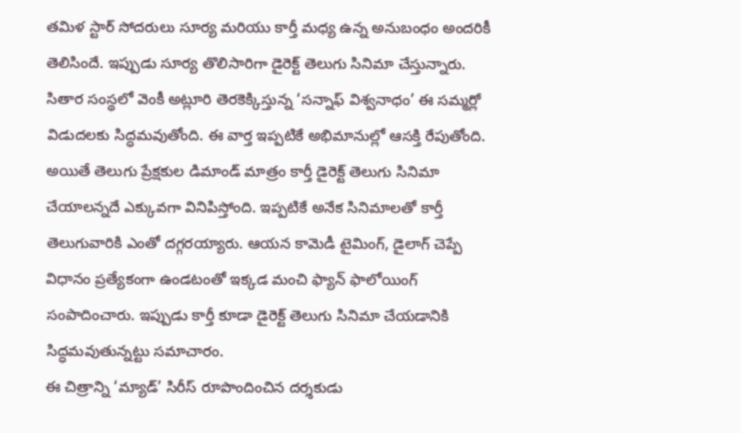తమిళ స్టార్ సోదరులు సూర్య మరియు కార్తీ మధ్య ఉన్న అనుబంధం అందరికీ తెలిసిందే. ఇప్పుడు సూర్య తొలిసారిగా డైరెక్ట్ తెలుగు సినిమా చేస్తున్నారు. సితార సంస్థలో వెంకీ అట్లూరి తెరకెక్కిస్తున్న ‘సన్నాఫ్ విశ్వనాధం’ ఈ సమ్మర్లో విడుదలకు సిద్ధమవుతోంది. ఈ వార్త ఇప్పటికే అభిమానుల్లో ఆసక్తి రేపుతోంది.
అయితే తెలుగు ప్రేక్షకుల డిమాండ్ మాత్రం కార్తీ డైరెక్ట్ తెలుగు సినిమా చేయాలన్నదే ఎక్కువగా వినిపిస్తోంది. ఇప్పటికే అనేక సినిమాలతో కార్తీ తెలుగువారికి ఎంతో దగ్గరయ్యారు. ఆయన కామెడీ టైమింగ్, డైలాగ్ చెప్పే విధానం ప్రత్యేకంగా ఉండటంతో ఇక్కడ మంచి ఫ్యాన్ ఫాలోయింగ్ సంపాదించారు. ఇప్పుడు కార్తీ కూడా డైరెక్ట్ తెలుగు సినిమా చేయడానికి సిద్ధమవుతున్నట్టు సమాచారం.
ఈ చిత్రాన్ని ‘మ్యాడ్’ సిరీస్ రూపొందించిన దర్శకుడు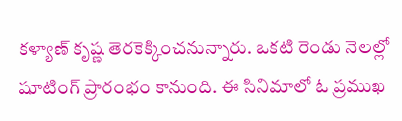కళ్యాణ్ కృష్ణ తెరకెక్కించనున్నారు. ఒకటి రెండు నెలల్లో షూటింగ్ ప్రారంభం కానుంది. ఈ సినిమాలో ఓ ప్రముఖ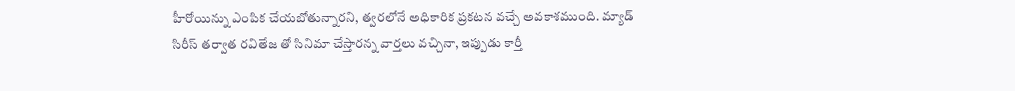హీరోయిన్ను ఎంపిక చేయబోతున్నారని, త్వరలోనే అధికారిక ప్రకటన వచ్చే అవకాశముంది. మ్యాడ్ సిరీస్ తర్వాత రవితేజ తో సినిమా చేస్తారన్న వార్తలు వచ్చినా, ఇప్పుడు కార్తీ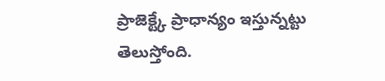ప్రాజెక్ట్కే ప్రాధాన్యం ఇస్తున్నట్టు తెలుస్తోంది.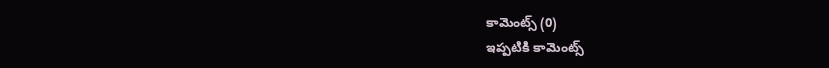కామెంట్స్ (0)
ఇప్పటికి కామెంట్స్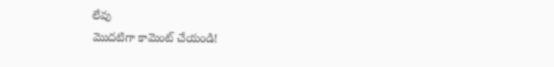లేవు
మొదటిగా కామెంట్ చేయండి!